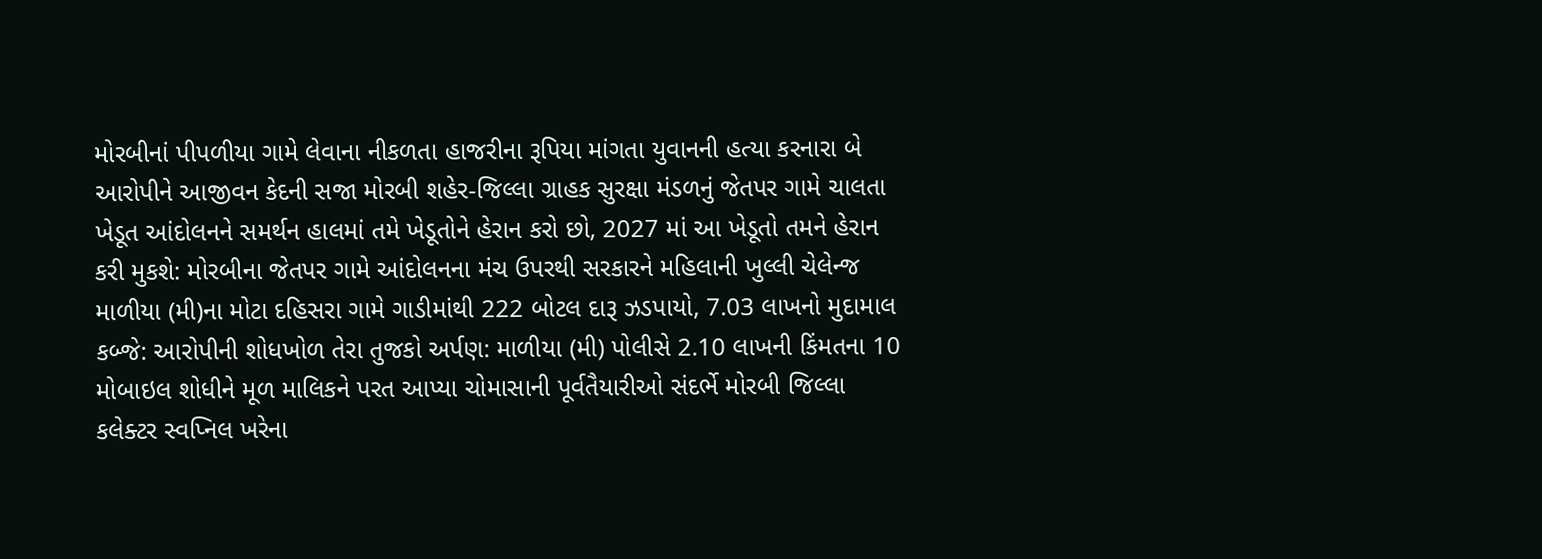મોરબીનાં પીપળીયા ગામે લેવાના નીકળતા હાજરીના રૂપિયા માંગતા યુવાનની હત્યા કરનારા બે આરોપીને આજીવન કેદની સજા મોરબી શહેર-જિલ્લા ગ્રાહક સુરક્ષા મંડળનું જેતપર ગામે ચાલતા ખેડૂત આંદોલનને સમર્થન હાલમાં તમે ખેડૂતોને હેરાન કરો છો, 2027 માં આ ખેડૂતો તમને હેરાન કરી મુકશે: મોરબીના જેતપર ગામે આંદોલનના મંચ ઉપરથી સરકારને મહિલાની ખુલ્લી ચેલેન્જ માળીયા (મી)ના મોટા દહિસરા ગામે ગાડીમાંથી 222 બોટલ દારૂ ઝડપાયો, 7.03 લાખનો મુદામાલ કબ્જે: આરોપીની શોધખોળ તેરા તુજકો અર્પણ: માળીયા (મી) પોલીસે 2.10 લાખની કિંમતના 10 મોબાઇલ શોધીને મૂળ માલિકને પરત આપ્યા ચોમાસાની પૂર્વતૈયારીઓ સંદર્ભે મોરબી જિલ્લા કલેક્ટર સ્વપ્નિલ ખરેના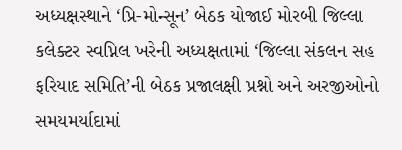અધ્યક્ષસ્થાને ‘પ્રિ-મોન્સૂન’ બેઠક યોજાઈ મોરબી જિલ્લા કલેક્ટર સ્વપ્નિલ ખરેની અધ્યક્ષતામાં ‘જિલ્લા સંકલન સહ ફરિયાદ સમિતિ’ની બેઠક પ્રજાલક્ષી પ્રશ્નો અને અરજીઓનો સમયમર્યાદામાં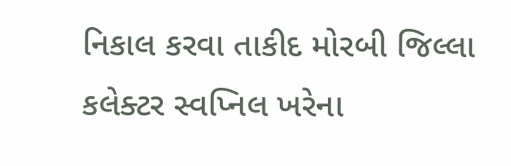નિકાલ કરવા તાકીદ મોરબી જિલ્લા કલેક્ટર સ્વપ્નિલ ખરેના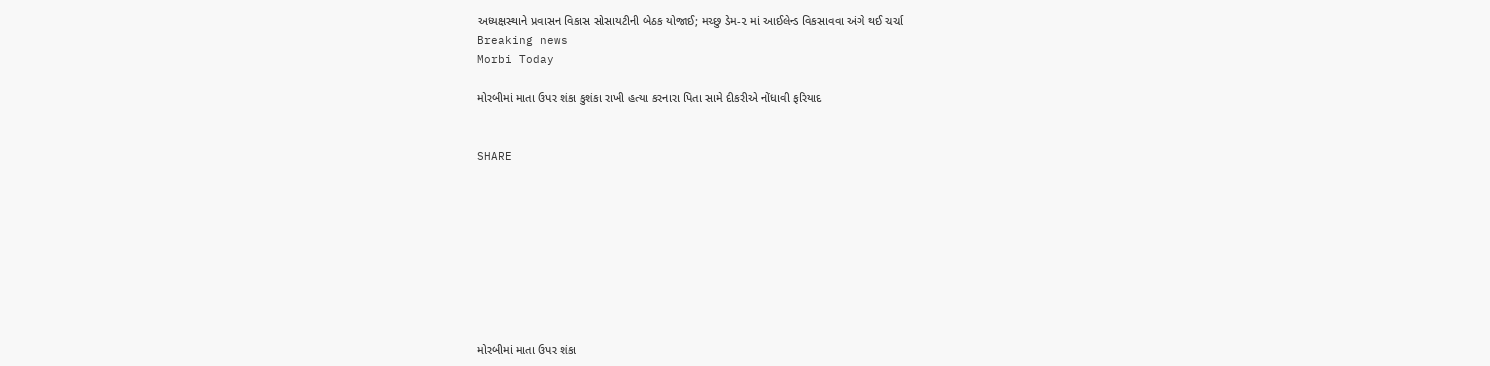અધ્યક્ષસ્થાને પ્રવાસન વિકાસ સોસાયટીની બેઠક યોજાઈ; મચ્છુ ડેમ-૨ માં આઈલેન્ડ વિકસાવવા અંગે થઈ ચર્ચા
Breaking news
Morbi Today

મોરબીમાં માતા ઉપર શંકા કુશંકા રાખી હત્યા કરનારા પિતા સામે દીકરીએ નોંધાવી ફરિયાદ


SHARE









મોરબીમાં માતા ઉપર શંકા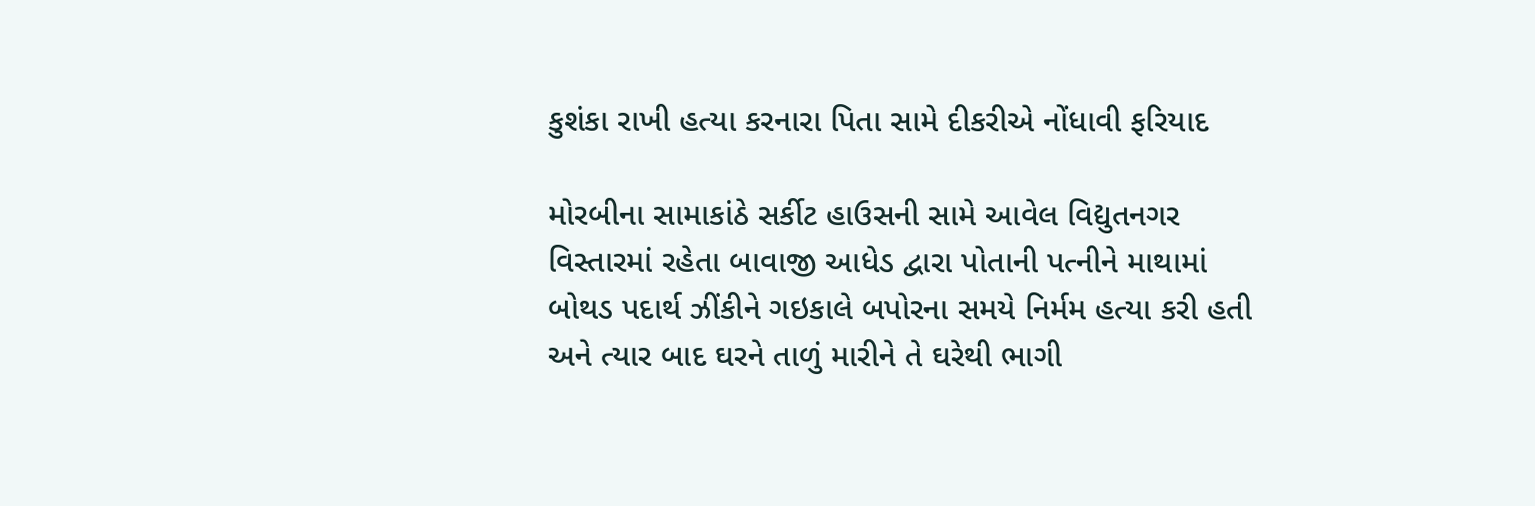કુશંકા રાખી હત્યા કરનારા પિતા સામે દીકરીએ નોંધાવી ફરિયાદ

મોરબીના સામાકાંઠે સર્કીટ હાઉસની સામે આવેલ વિદ્યુતનગર વિસ્તારમાં રહેતા બાવાજી આધેડ દ્વારા પોતાની પત્નીને માથામાં બોથડ પદાર્થ ઝીંકીને ગઇકાલે બપોરના સમયે નિર્મમ હત્યા કરી હતી અને ત્યાર બાદ ઘરને તાળું મારીને તે ઘરેથી ભાગી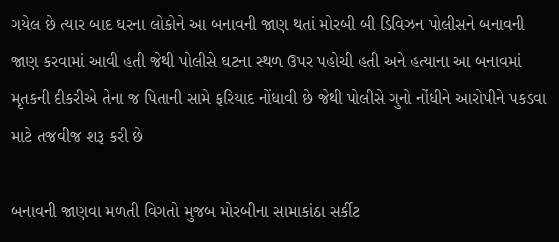ગયેલ છે ત્યાર બાદ ઘરના લોકોને આ બનાવની જાણ થતાં મોરબી બી ડિવિઝન પોલીસને બનાવની જાણ કરવામાં આવી હતી જેથી પોલીસે ઘટના સ્થળ ઉપર પહોચી હતી અને હત્યાના આ બનાવમાં મૃતકની દીકરીએ તેના જ પિતાની સામે ફરિયાદ નોંધાવી છે જેથી પોલીસે ગુનો નોંધીને આરોપીને પકડવા માટે તજવીજ શરૂ કરી છે

બનાવની જાણવા મળતી વિગતો મુજબ મોરબીના સામાકાંઠા સર્કીટ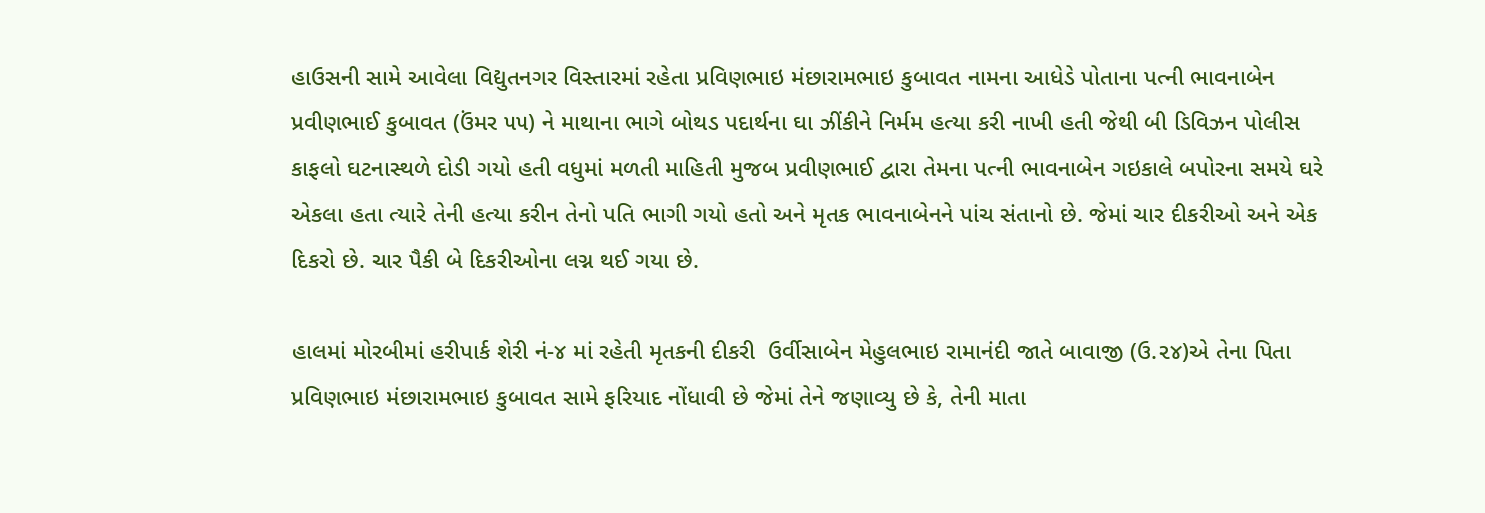હાઉસની સામે આવેલા વિદ્યુતનગર વિસ્તારમાં રહેતા પ્રવિણભાઇ મંછારામભાઇ કુબાવત નામના આધેડે પોતાના પત્ની ભાવનાબેન પ્રવીણભાઈ કુબાવત (ઉંમર ૫૫) ને માથાના ભાગે બોથડ પદાર્થના ઘા ઝીંકીને નિર્મમ હત્યા કરી નાખી હતી જેથી બી ડિવિઝન પોલીસ કાફલો ઘટનાસ્થળે દોડી ગયો હતી વધુમાં મળતી માહિતી મુજબ પ્રવીણભાઈ દ્વારા તેમના પત્ની ભાવનાબેન ગઇકાલે બપોરના સમયે ઘરે એકલા હતા ત્યારે તેની હત્યા કરીન તેનો પતિ ભાગી ગયો હતો અને મૃતક ભાવનાબેનને પાંચ સંતાનો છે. જેમાં ચાર દીકરીઓ અને એક દિકરો છે. ચાર પૈકી બે દિકરીઓના લગ્ન થઈ ગયા છે.

હાલમાં મોરબીમાં હરીપાર્ક શેરી નં-૪ માં રહેતી મૃતકની દીકરી  ઉર્વીસાબેન મેહુલભાઇ રામાનંદી જાતે બાવાજી (ઉ.૨૪)એ તેના પિતા પ્રવિણભાઇ મંછારામભાઇ કુબાવત સામે ફરિયાદ નોંધાવી છે જેમાં તેને જણાવ્યુ છે કે, તેની માતા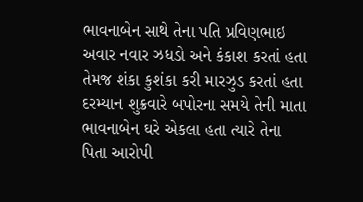ભાવનાબેન સાથે તેના પતિ પ્રવિણભાઇ અવાર નવાર ઝધડો અને કંકાશ કરતાં હતા તેમજ શંકા કુશંકા કરી મારઝુડ કરતાં હતા દરમ્યાન શુક્રવારે બપોરના સમયે તેની માતા ભાવનાબેન ઘરે એકલા હતા ત્યારે તેના પિતા આરોપી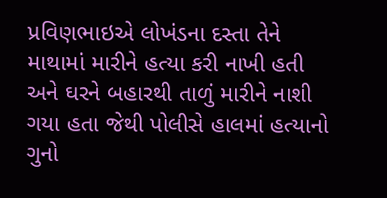પ્રવિણભાઇએ લોખંડના દસ્તા તેને માથામાં મારીને હત્યા કરી નાખી હતી અને ઘરને બહારથી તાળું મારીને નાશી ગયા હતા જેથી પોલીસે હાલમાં હત્યાનો ગુનો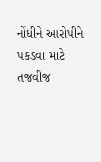નોંધીને આરોપીને પકડવા માટે તજવીજ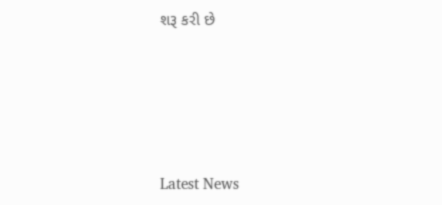શરૂ કરી છે






Latest News